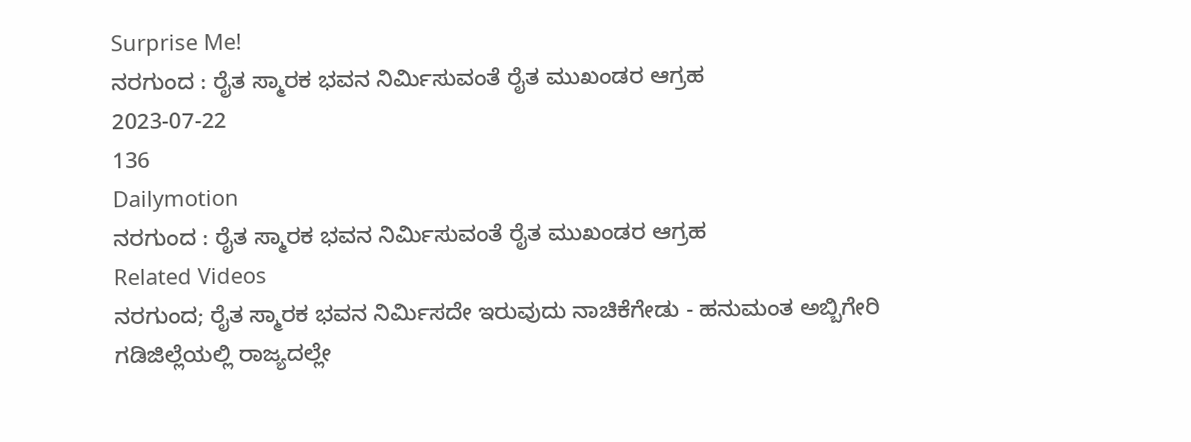Surprise Me!
ನರಗುಂದ : ರೈತ ಸ್ಮಾರಕ ಭವನ ನಿರ್ಮಿಸುವಂತೆ ರೈತ ಮುಖಂಡರ ಆಗ್ರಹ
2023-07-22
136
Dailymotion
ನರಗುಂದ : ರೈತ ಸ್ಮಾರಕ ಭವನ ನಿರ್ಮಿಸುವಂತೆ ರೈತ ಮುಖಂಡರ ಆಗ್ರಹ
Related Videos
ನರಗುಂದ; ರೈತ ಸ್ಮಾರಕ ಭವನ ನಿರ್ಮಿಸದೇ ಇರುವುದು ನಾಚಿಕೆಗೇಡು - ಹನುಮಂತ ಅಬ್ಬಿಗೇರಿ
ಗಡಿಜಿಲ್ಲೆಯಲ್ಲಿ ರಾಜ್ಯದಲ್ಲೇ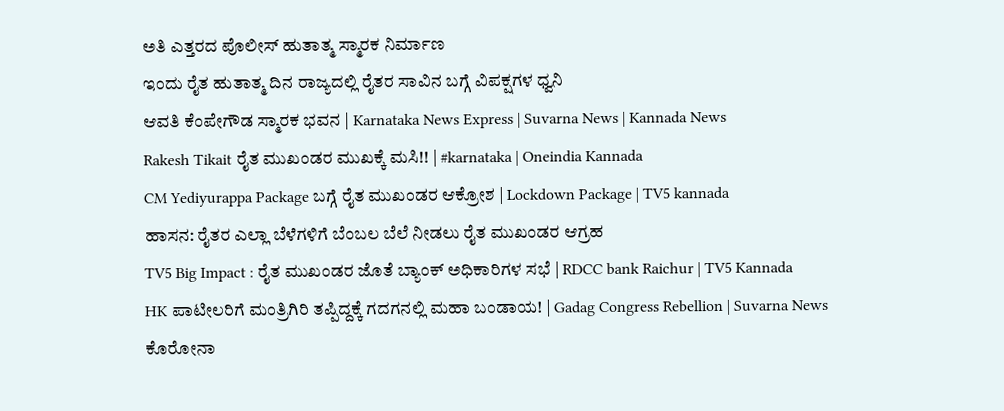ಅತಿ ಎತ್ತರದ ಪೊಲೀಸ್ ಹುತಾತ್ಮ ಸ್ಮಾರಕ ನಿರ್ಮಾಣ
ಇಂದು ರೈತ ಹುತಾತ್ಮ ದಿನ ರಾಜ್ಯದಲ್ಲಿ ರೈತರ ಸಾವಿನ ಬಗ್ಗೆ ವಿಪಕ್ಷಗಳ ಧ್ವನಿ
ಆವತಿ ಕೆಂಪೇಗೌಡ ಸ್ಮಾರಕ ಭವನ | Karnataka News Express | Suvarna News | Kannada News
Rakesh Tikait ರೈತ ಮುಖಂಡರ ಮುಖಕ್ಕೆ ಮಸಿ!! | #karnataka | Oneindia Kannada
CM Yediyurappa Package ಬಗ್ಗೆ ರೈತ ಮುಖಂಡರ ಆಕ್ರೋಶ | Lockdown Package | TV5 kannada
ಹಾಸನ: ರೈತರ ಎಲ್ಲಾ ಬೆಳೆಗಳಿಗೆ ಬೆಂಬಲ ಬೆಲೆ ನೀಡಲು ರೈತ ಮುಖಂಡರ ಆಗ್ರಹ
TV5 Big Impact : ರೈತ ಮುಖಂಡರ ಜೊತೆ ಬ್ಯಾಂಕ್ ಅಧಿಕಾರಿಗಳ ಸಭೆ | RDCC bank Raichur | TV5 Kannada
HK ಪಾಟೀಲರಿಗೆ ಮಂತ್ರಿಗಿರಿ ತಪ್ಪಿದ್ದಕ್ಕೆ ಗದಗನಲ್ಲಿ ಮಹಾ ಬಂಡಾಯ! | Gadag Congress Rebellion | Suvarna News
ಕೊರೋನಾ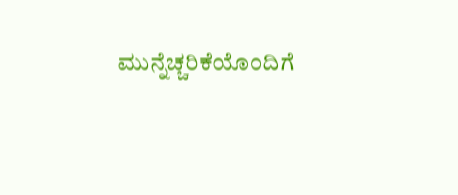ಮುನ್ನೆಚ್ಚರಿಕೆಯೊಂದಿಗೆ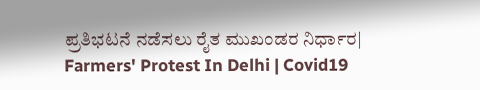ಪ್ರತಿಭಟನೆ ನಡೆಸಲು ರೈತ ಮುಖಂಡರ ನಿರ್ಧಾರ| Farmers' Protest In Delhi | Covid19